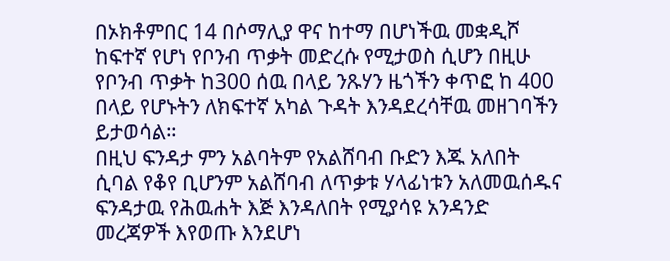በኦክቶምበር 14 በሶማሊያ ዋና ከተማ በሆነችዉ መቋዲሾ ከፍተኛ የሆነ የቦንብ ጥቃት መድረሱ የሚታወስ ሲሆን በዚሁ የቦንብ ጥቃት ከ300 ሰዉ በላይ ንጹሃን ዜጎችን ቀጥፎ ከ 400 በላይ የሆኑትን ለክፍተኛ አካል ጉዳት እንዳደረሳቸዉ መዘገባችን ይታወሳል።
በዚህ ፍንዳታ ምን አልባትም የአልሸባብ ቡድን እጁ አለበት ሲባል የቆየ ቢሆንም አልሸባብ ለጥቃቱ ሃላፊነቱን አለመዉሰዱና ፍንዳታዉ የሕዉሐት እጅ እንዳለበት የሚያሳዩ አንዳንድ መረጃዎች እየወጡ እንደሆነ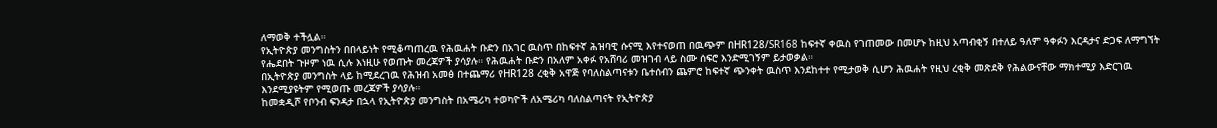ለማወቅ ተችሏል።
የኢትዮጵያ መንግስትን በበላይነት የሚቆጣጠረዉ የሕዉሐት ቡድን በአገር ዉስጥ በከፍተኛ ሕዝባዊ ሱናሚ እየተናወጠ በዉጭም በHR128/SR168 ከፍተኛ ቀዉስ የገጠመው በመሆኑ ከዚህ አጣብቂኝ በተለይ ዓለም ዓቀፉን እርዳታና ድጋፍ ለማግኘት የሔደበት ጉዞም ነዉ ሲሉ እነዚሁ የወጡት መረጃዎች ያሳያሉ። የሕዉሐት ቡድን በአለም አቀፉ የአሸባሪ መዝገብ ላይ ስሙ ሰፍሮ እንድሚገኝም ይታወቃል።
በኢትዮጵያ መንግስት ላይ ከሚደረገዉ የሕዝብ አመፅ በተጨማሪ የHR128 ረቂቅ አዋጅ የባለስልጣናቱን ቤተሰብን ጨምሮ ከፍተኛ ጭንቀት ዉስጥ እንደከተተ የሚታወቅ ሲሆን ሕዉሐት የዚህ ረቂቅ መጽደቅ የሕልውናቸው ማክተሚያ እድርገዉ እንደሚያዩትም የሚወጡ መረጃዎች ያሳያሉ።
ከመቋዲሾ የቦንብ ፍንዳታ በኋላ የኢትዮጵያ መንግስት በአሜሪካ ተወካዮች ለአሜሪካ ባለስልጣናት የኢትዮጵያ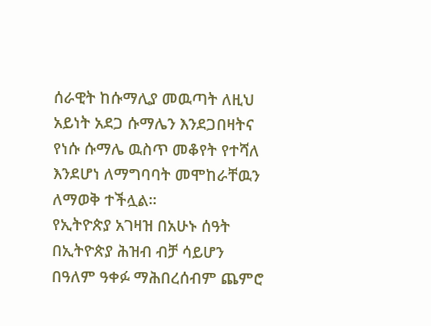ሰራዊት ከሱማሊያ መዉጣት ለዚህ አይነት አደጋ ሱማሌን እንደጋበዛትና የነሱ ሱማሌ ዉስጥ መቆየት የተሻለ እንደሆነ ለማግባባት መሞከራቸዉን ለማወቅ ተችሏል።
የኢትዮጵያ አገዛዝ በአሁኑ ሰዓት በኢትዮጵያ ሕዝብ ብቻ ሳይሆን በዓለም ዓቀፉ ማሕበረሰብም ጨምሮ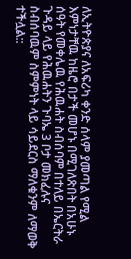ለኢትዮጵያና ለአፍሪካ ቀንድ ሰላም ያመጣል የሚል እምነታቸዉ ከዜሮ በታች መሆኑ በሚገለጽበት በአሁኑ ሰዓት የመቀሌዉ የሕዉሐት ስብሰባም በተለይ በኤርትራ ጉዳይ ላይ የሕዉሐትን ጉባኤ 3 ቦታ መክፈሉና ስብሰባዉም ስምምነት ላይ ሳይደርስ ማለቁንም ለማወቅ ተችሏል::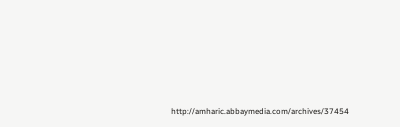http://amharic.abbaymedia.com/archives/37454